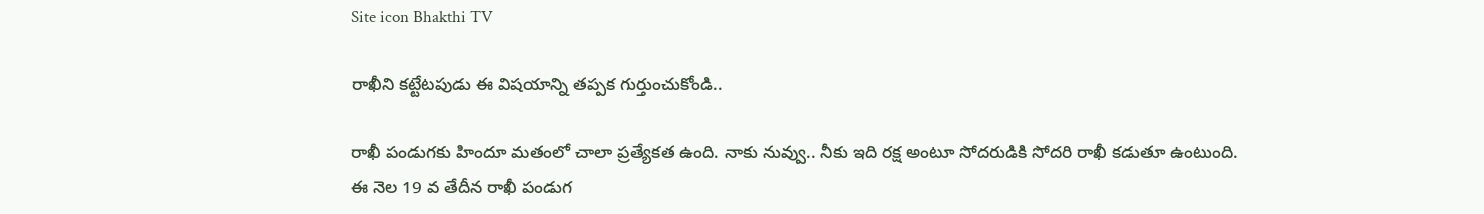Site icon Bhakthi TV

రాఖీని కట్టేటపుడు ఈ విషయాన్ని తప్పక గుర్తుంచుకోండి..

రాఖీ పండుగకు హిందూ మతంలో చాలా ప్రత్యేకత ఉంది. నాకు నువ్వు.. నీకు ఇది రక్ష అంటూ సోదరుడికి సోదరి రాఖీ కడుతూ ఉంటుంది. ఈ నెల 19 వ తేదీన రాఖీ పండుగ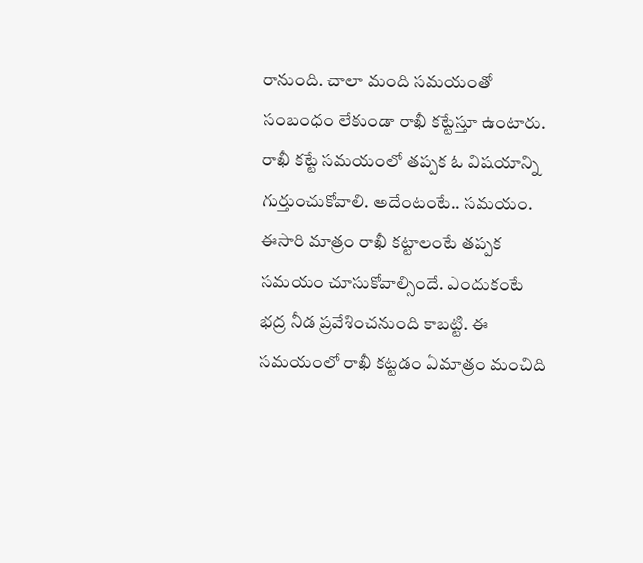రానుంది. చాలా మంది సమయంతో సంబంధం లేకుండా రాఖీ కట్టేస్తూ ఉంటారు. రాఖీ కట్టే సమయంలో తప్పక ఓ విషయాన్ని గుర్తుంచుకోవాలి. అదేంటంటే.. సమయం. ఈసారి మాత్రం రాఖీ కట్టాలంటే తప్పక సమయం చూసుకోవాల్సిందే. ఎందుకంటే భద్ర నీడ ప్రవేశించనుంది కాబట్టి. ఈ సమయంలో రాఖీ కట్టడం ఏమాత్రం మంచిది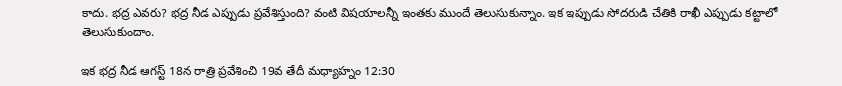కాదు. భద్ర ఎవరు? భద్ర నీడ ఎప్పుడు ప్రవేశిస్తుంది? వంటి విషయాలన్నీ ఇంతకు ముందే తెలుసుకున్నాం. ఇక ఇప్పుడు సోదరుడి చేతికి రాఖీ ఎప్పుడు కట్టాలో తెలుసుకుందాం.

ఇక భద్ర నీడ ఆగస్ట్ 18న రాత్రి ప్రవేశించి 19వ తేదీ మధ్యాహ్నం 12:30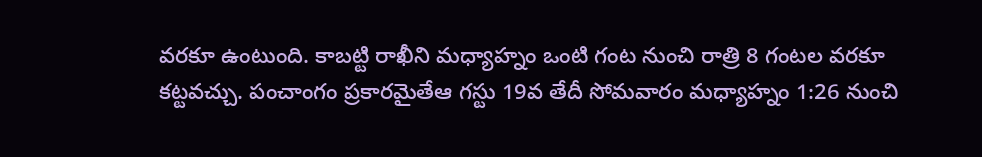వరకూ ఉంటుంది. కాబట్టి రాఖీని మధ్యాహ్నం ఒంటి గంట నుంచి రాత్రి 8 గంటల వరకూ కట్టవచ్చు. పంచాంగం ప్రకారమైతేఆ గస్టు 19వ తేదీ సోమవారం మధ్యాహ్నం 1:26 నుంచి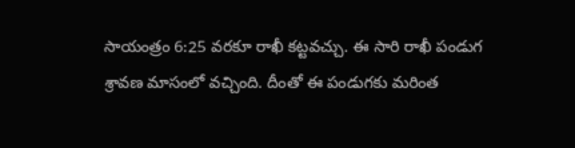సాయంత్రం 6:25 వరకూ రాఖీ కట్టవచ్చు. ఈ సారి రాఖీ పండుగ శ్రావణ మాసంలో వచ్చింది. దీంతో ఈ పండుగకు మరింత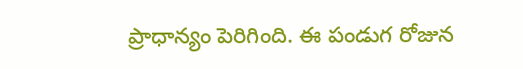ప్రాధాన్యం పెరిగింది. ఈ పండుగ రోజున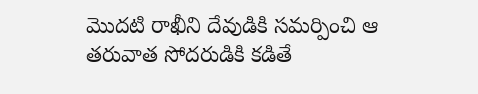మొదటి రాఖీని దేవుడికి సమర్పించి ఆ తరువాత సోదరుడికి కడితే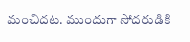మంచిదట. ముందుగా సోదరుడికి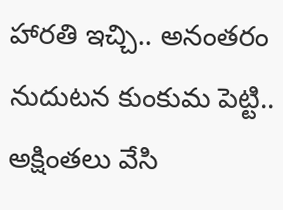హారతి ఇచ్చి.. అనంతరం నుదుటన కుంకుమ పెట్టి.. అక్షింతలు వేసి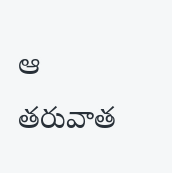ఆ తరువాత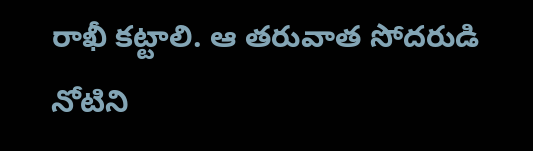రాఖీ కట్టాలి. ఆ తరువాత సోదరుడి నోటిని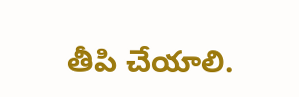తీపి చేయాలి.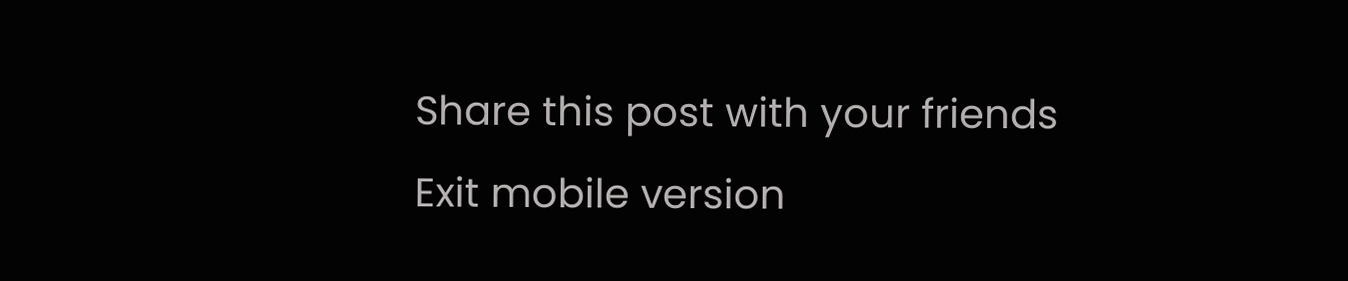Share this post with your friends
Exit mobile version